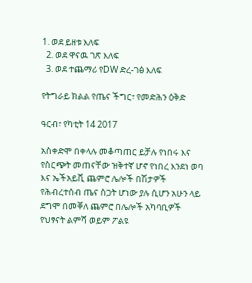1. ወደ ይዘቱ እለፍ
  2. ወደ ዋናዉ ገጽ እለፍ
  3. ወደ ተጨማሪ የDW ድረ-ገፅ እለፍ

የትግራይ ክልል የጤና ችግር፣ የመድሕን ዕቅድ

ዓርብ፣ የካቲት 14 2017

አስቀድሞ በቀላሉ መቆጣጠር ይቻሉ የነበሩ እና የስርጭት መጠናቸው ዝቅተኛ ሆኖ የነበረ እንደነ ወባ እና ኤችአይቪ ጨምሮ ሌሎች በሽታዎች የሕብረተሰብ ጤና ስጋት ሆነው ያሉ ሲሆን አሁን ላይ ደግሞ በመቐለ ጨምሮ በሌሎች አካባቢዎች የህፃናት ልምሻ ወይም ፖልዩ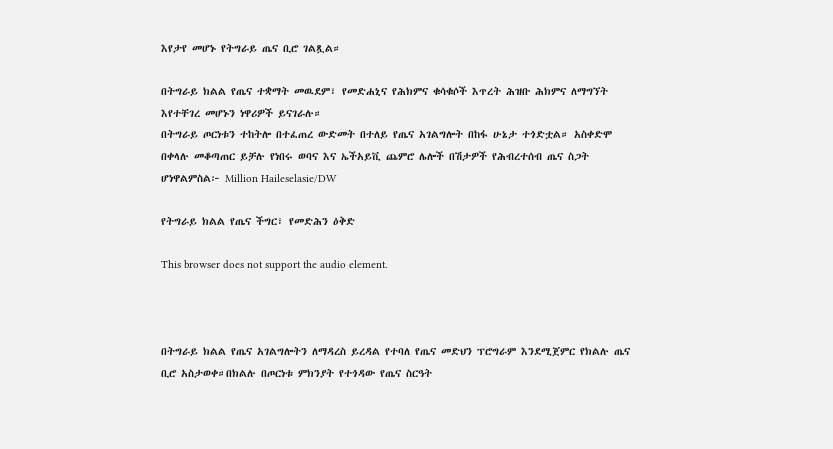እየታየ መሆኑ የትግራይ ጤና ቢሮ ገልጿል።

በትግራይ ክልል የጤና ተቋማት መዉደም፣ የመድሐኒና የሕክምና ቁሳቁሶች እጥረት ሕዝቡ ሕክምና ለማግኘት እየተቸገረ መሆኑን ነዋሪዎች ይናገራሉ።
በትግራይ ጦርነቱን ተከትሎ በተፈጠረ ውድመት በተለይ የጤና አገልግሎት በከፋ ሁኔታ ተጎድቷል። አስቀድሞ በቀላሉ መቆጣጠር ይቻሉ የነበሩ ወባና እና ኤችአይቪ ጨምሮ ሌሎች በሽታዎች የሕብረተሰብ ጤና ስጋት ሆነዋልምስል፦ Million Haileselasie/DW

የትግራይ ክልል የጤና ችግር፣ የመድሕን ዕቅድ

This browser does not support the audio element.



በትግራይ ክልል የጤና አገልግሎትን ለማዳረስ ይረዳል የተባለ የጤና መድህን ፕሮግራም እንደሚጀምር የክልሉ ጤና ቢሮ አስታወቀ።በክልሉ በጦርነቱ ምክንያት የተጎዳው የጤና ስርዓት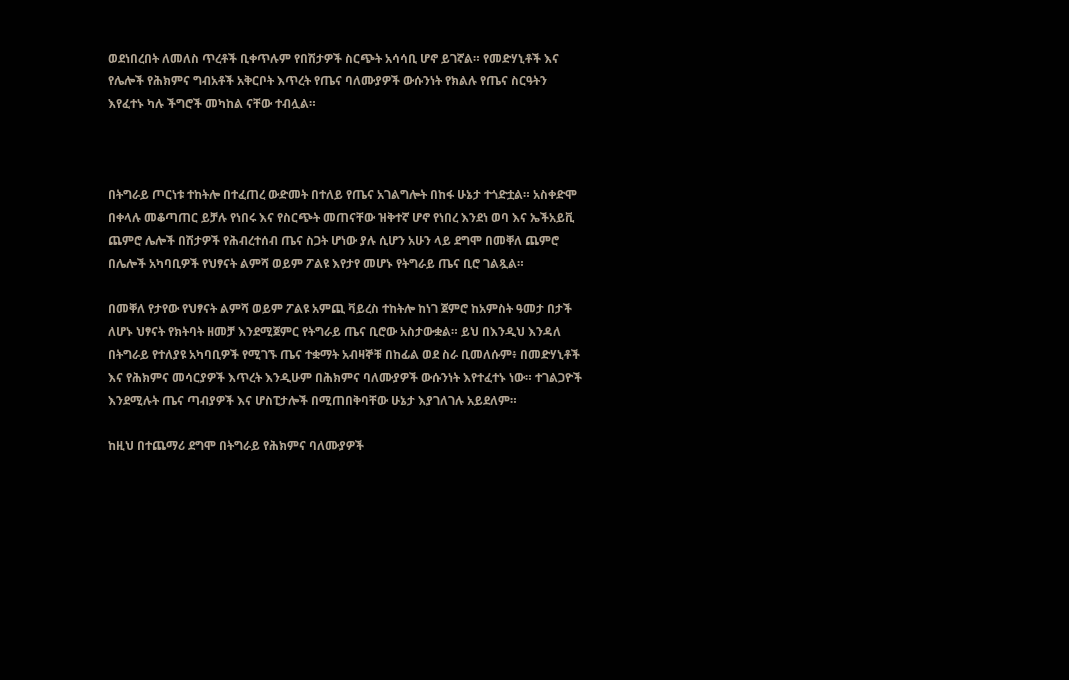ወደነበረበት ለመለስ ጥረቶች ቢቀጥሉም የበሽታዎች ስርጭት አሳሳቢ ሆኖ ይገኛል። የመድሃኒቶች እና የሌሎች የሕክምና ግብአቶች አቅርቦት እጥረት የጤና ባለሙያዎች ውሱንነት የክልሉ የጤና ስርዓትን እየፈተኑ ካሉ ችግሮች መካከል ናቸው ተብሏል።



በትግራይ ጦርነቱ ተከትሎ በተፈጠረ ውድመት በተለይ የጤና አገልግሎት በከፋ ሁኔታ ተጎድቷል። አስቀድሞ በቀላሉ መቆጣጠር ይቻሉ የነበሩ እና የስርጭት መጠናቸው ዝቅተኛ ሆኖ የነበረ እንደነ ወባ እና ኤችአይቪ ጨምሮ ሌሎች በሽታዎች የሕብረተሰብ ጤና ስጋት ሆነው ያሉ ሲሆን አሁን ላይ ደግሞ በመቐለ ጨምሮ በሌሎች አካባቢዎች የህፃናት ልምሻ ወይም ፖልዩ እየታየ መሆኑ የትግራይ ጤና ቢሮ ገልጿል።

በመቐለ የታየው የህፃናት ልምሻ ወይም ፖልዩ አምጪ ቫይረስ ተከትሎ ከነገ ጀምሮ ከአምስት ዓመታ በታች ለሆኑ ህፃናት የክትባት ዘመቻ እንደሚጀምር የትግራይ ጤና ቢሮው አስታውቋል። ይህ በእንዲህ እንዳለ በትግራይ የተለያዩ አካባቢዎች የሚገኙ ጤና ተቋማት አብዛኞቹ በከፊል ወደ ስራ ቢመለሱም፥ በመድሃኒቶች እና የሕክምና መሳርያዎች እጥረት እንዲሁም በሕክምና ባለሙያዎች ውሱንነት እየተፈተኑ ነው። ተገልጋዮች እንደሚሉት ጤና ጣብያዎች እና ሆስፒታሎች በሚጠበቅባቸው ሁኔታ እያገለገሉ አይደለም።

ከዚህ በተጨማሪ ደግሞ በትግራይ የሕክምና ባለሙያዎች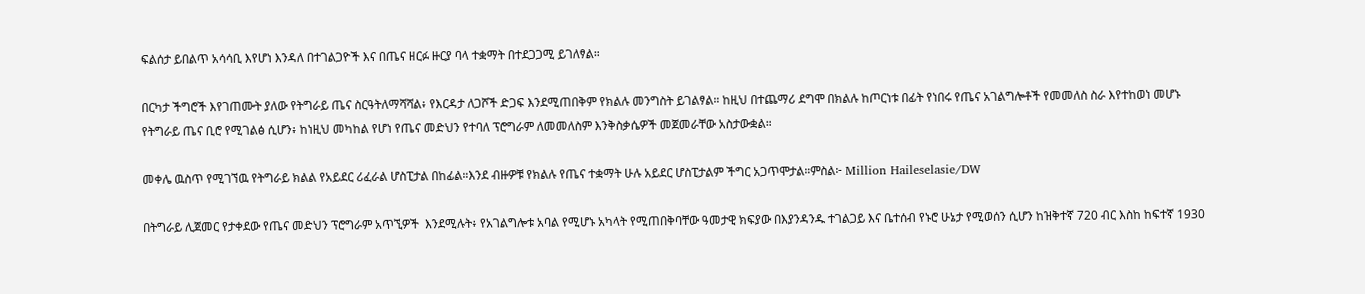ፍልሰታ ይበልጥ አሳሳቢ እየሆነ እንዳለ በተገልጋዮች እና በጤና ዘርፉ ዙርያ ባላ ተቋማት በተደጋጋሚ ይገለፃል።

በርካታ ችግሮች እየገጠሙት ያለው የትግራይ ጤና ስርዓትለማሻሻል፥ የእርዳታ ለጋሾች ድጋፍ እንደሚጠበቅም የክልሉ መንግስት ይገልፃል። ከዚህ በተጨማሪ ደግሞ በክልሉ ከጦርነቱ በፊት የነበሩ የጤና አገልግሎቶች የመመለስ ስራ እየተከወነ መሆኑ የትግራይ ጤና ቢሮ የሚገልፅ ሲሆን፥ ከነዚህ መካከል የሆነ የጤና መድህን የተባለ ፕሮግራም ለመመለስም እንቅስቃሴዎች መጀመራቸው አስታውቋል።

መቀሌ ዉስጥ የሚገኘዉ የትግራይ ክልል የአይደር ሪፈራል ሆስፒታል በከፊል።እንደ ብዙዎቹ የክልሉ የጤና ተቋማት ሁሉ አይደር ሆስፒታልም ችግር አጋጥሞታል።ምስል፦ Million Haileselasie/DW

በትግራይ ሊጀመር የታቀደው የጤና መድህን ፕሮግራም አጥኚዎች  እንደሚሉት፥ የአገልግሎቱ አባል የሚሆኑ አካላት የሚጠበቅባቸው ዓመታዊ ክፍያው በእያንዳንዱ ተገልጋይ እና ቤተሰብ የኑሮ ሁኔታ የሚወሰን ሲሆን ከዝቅተኛ 720 ብር እስከ ከፍተኛ 1930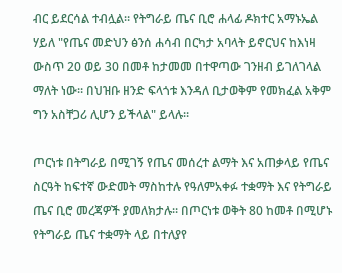ብር ይደርሳል ተብሏል። የትግራይ ጤና ቢሮ ሐላፊ ዶክተር አማኑኤል ሃይለ "የጤና መድህን ፅንሰ ሐሳብ በርካታ አባላት ይኖርህና ከእነዛ ውስጥ 20 ወይ 30 በመቶ ከታመመ በተዋጣው ገንዘብ ይገለገላል ማለት ነው። በህዝቡ ዘንድ ፍላጎቱ እንዳለ ቢታወቅም የመክፈል አቅም ግን አስቸጋሪ ሊሆን ይችላል" ይላሉ።

ጦርነቱ በትግራይ በሚገኝ የጤና መሰረተ ልማት እና አጠቃላይ የጤና ስርዓት ከፍተኛ ውድመት ማስከተሉ የዓለምአቀፉ ተቋማት እና የትግራይ ጤና ቢሮ መረጃዎች ያመለክታሉ። በጦርነቱ ወቅት 80 ከመቶ በሚሆኑ የትግራይ ጤና ተቋማት ላይ በተለያየ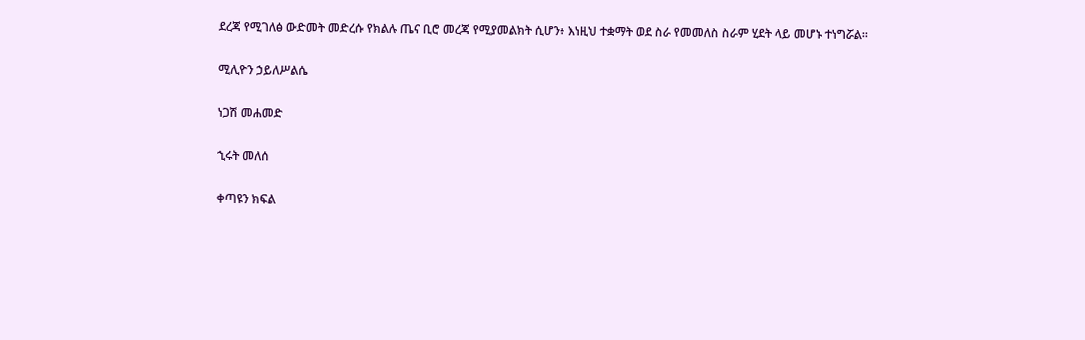ደረጃ የሚገለፅ ውድመት መድረሱ የክልሉ ጤና ቢሮ መረጃ የሚያመልክት ሲሆን፥ እነዚህ ተቋማት ወደ ስራ የመመለስ ስራም ሂደት ላይ መሆኑ ተነግሯል።

ሚሊዮን ኃይለሥልሴ

ነጋሽ መሐመድ

ኂሩት መለሰ

ቀጣዩን ክፍል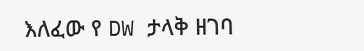እለፈው የ DW ታላቅ ዘገባ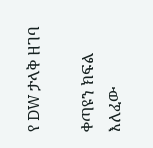የ DW ታላቅ ዘገባ

ቀጣዩን ክፍል እለፈው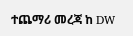ተጨማሪ መረጃ ከ DW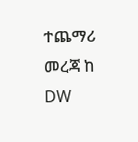ተጨማሪ መረጃ ከ DW